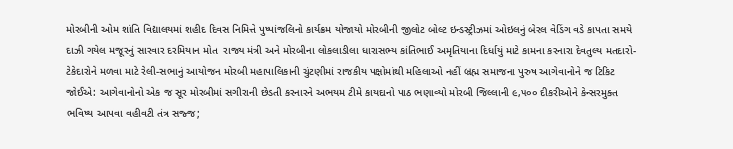મોરબીની ઓમ શાંતિ વિદ્યાલયમાં શહીદ દિવસ નિમિત્તે પુષ્પાંજલિનો કાર્યક્રમ યોજાયો મોરબીની જીલોટ બોલ્ટ ઇન્ડસ્ટ્રીઝમાં ઓઇલનું બેરલ વેડિંગ વડે કાપતા સમયે દાઝી ગયેલ મજૂરનું સારવાર દરમિયાન મોત  રાજ્ય મંત્રી અને મોરબીના લોકલાડીલા ધારાસભ્ય કાંતિભાઈ અમૃતિયાના દિર્ધાયું માટે કામના કરનારા દેવતુલ્ય મતદારો-ટેકેદારોને મળવા માટે રેલી-સભાનું આયોજન મોરબી મહાપાલિકાની ચુંટણીમાં રાજકીય પક્ષોમાંથી મહિલાઓ નહીં બ્રહ્મ સમાજના પુરુષ આગેવાનોને જ ટિકિટ જોઈએ: આગેવાનોનો એક જ સૂર મોરબીમાં સગીરાની છેડતી કરનારને અભયમ ટીમે કાયદાનો પાઠ ભણાવ્યો મોરબી જિલ્લાની ૯,૫૦૦ દીકરીઓને કેન્સરમુક્ત ભવિષ્ય આપવા વહીવટી તંત્ર સજ્જ;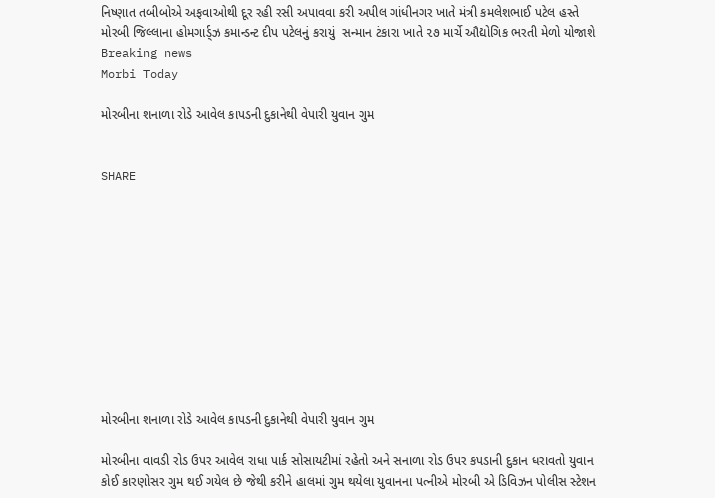નિષ્ણાત તબીબોએ અફવાઓથી દૂર રહી રસી અપાવવા કરી અપીલ ગાંધીનગર ખાતે મંત્રી કમલેશભાઈ પટેલ હસ્તે મોરબી જિલ્લાના હોમગાર્ડ્ઝ કમાન્ડન્ટ દીપ પટેલનું કરાયું  સન્માન ટંકારા ખાતે ૨૭ માર્ચે ઔદ્યોગિક ભરતી મેળો યોજાશે
Breaking news
Morbi Today

મોરબીના શનાળા રોડે આવેલ કાપડની દુકાનેથી વેપારી યુવાન ગુમ


SHARE











મોરબીના શનાળા રોડે આવેલ કાપડની દુકાનેથી વેપારી યુવાન ગુમ

મોરબીના વાવડી રોડ ઉપર આવેલ રાધા પાર્ક સોસાયટીમાં રહેતો અને સનાળા રોડ ઉપર કપડાની દુકાન ધરાવતો યુવાન કોઈ કારણોસર ગુમ થઈ ગયેલ છે જેથી કરીને હાલમાં ગુમ થયેલા યુવાનના પત્નીએ મોરબી એ ડિવિઝન પોલીસ સ્ટેશન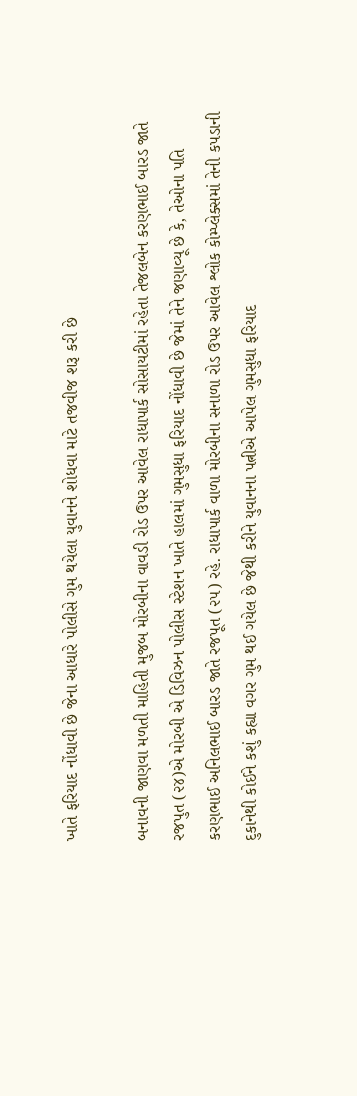ખાતે ફરિયાદ નોંધાવી છે જેના આધારે પોલીસે ગુમ થયેલા યુવાનને શોધવા માટે તજવીજ શરૂ કરી છે

બનાવની જાણવા મળતી માહિતી મુજબ મોરબીના વાવડી રોડ ઉપર આવેલ રાધાપાર્ક સોસાયટીમાં રહેતા તેજલબેન કરણભાઈ બારડ જાતે રજપુત (૨૪)એ મોરબી એ ડિવિઝન પોલીસ સ્ટેશન ખાતે હાલમાં ગુમસુધા ફરિયાદ નોંધાવી છે જેમાં તેને જણાવ્યૂ છે કે, તેઓના પતિ કરણભાઈ અનિલભાઈ બારડ જાતે રજપૂત (૨૫) રહે. રાધાપાર્ક વાળા મોરબીના સનાળા રોડ ઉપર આવેલ શ્લોક કોમ્પ્લેક્સમાં તેની કપડાની દુકાનેથી કોઈને કશું કહ્યા વગર ગુમ થઈ ગયેલ છે જેથી કરીને યુવાનના પત્નીએ આપેલ ગુમસુધા ફરિયાદ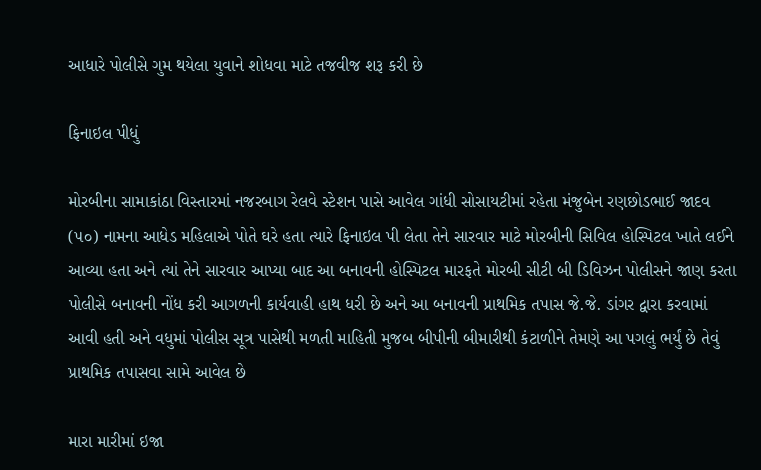આધારે પોલીસે ગુમ થયેલા યુવાને શોધવા માટે તજવીજ શરૂ કરી છે

ફિનાઇલ પીધું

મોરબીના સામાકાંઠા વિસ્તારમાં નજરબાગ રેલવે સ્ટેશન પાસે આવેલ ગાંધી સોસાયટીમાં રહેતા મંજુબેન રણછોડભાઈ જાદવ (૫૦) નામના આધેડ મહિલાએ પોતે ઘરે હતા ત્યારે ફિનાઇલ પી લેતા તેને સારવાર માટે મોરબીની સિવિલ હોસ્પિટલ ખાતે લઈને આવ્યા હતા અને ત્યાં તેને સારવાર આપ્યા બાદ આ બનાવની હોસ્પિટલ મારફતે મોરબી સીટી બી ડિવિઝન પોલીસને જાણ કરતા પોલીસે બનાવની નોંધ કરી આગળની કાર્યવાહી હાથ ધરી છે અને આ બનાવની પ્રાથમિક તપાસ જે.જે. ડાંગર દ્વારા કરવામાં આવી હતી અને વધુમાં પોલીસ સૂત્ર પાસેથી મળતી માહિતી મુજબ બીપીની બીમારીથી કંટાળીને તેમણે આ પગલું ભર્યું છે તેવું પ્રાથમિક તપાસવા સામે આવેલ છે

મારા મારીમાં ઇજા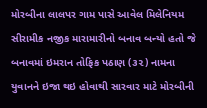મોરબીના લાલપર ગામ પાસે આવેલ મિલેનિયમ સીરામીક નજીક મારામારીનો બનાવ બન્યો હતો જે બનાવમાં ઇમરાન તોફિક પઠાણ (૩૨) નામના યુવાનને ઇજા થઇ હોવાથી સારવાર માટે મોરબીની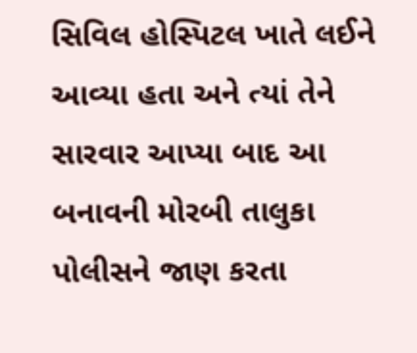સિવિલ હોસ્પિટલ ખાતે લઈને આવ્યા હતા અને ત્યાં તેને સારવાર આપ્યા બાદ આ બનાવની મોરબી તાલુકા પોલીસને જાણ કરતા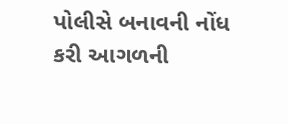પોલીસે બનાવની નોંધ કરી આગળની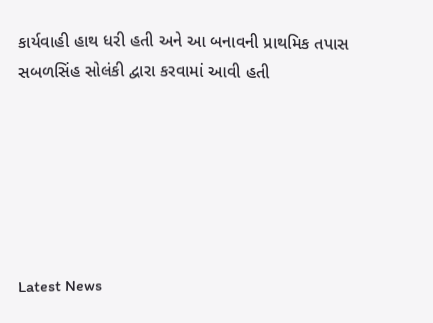કાર્યવાહી હાથ ધરી હતી અને આ બનાવની પ્રાથમિક તપાસ સબળસિંહ સોલંકી દ્વારા કરવામાં આવી હતી






Latest News